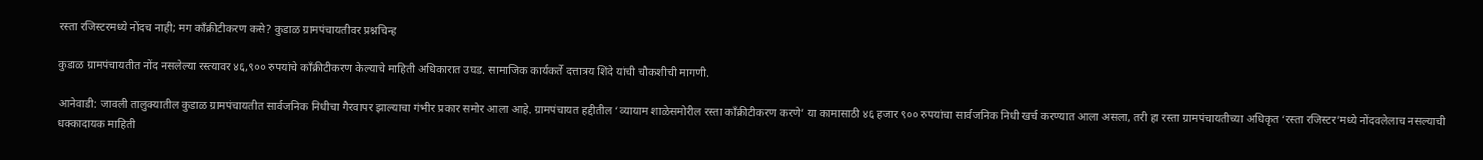रस्ता रजिस्टरमध्ये नोंदच नाही; मग काँक्रीटीकरण कसे? कुडाळ ग्रामपंचायतीवर प्रश्नचिन्ह

कुडाळ ग्रामपंचायतीत नोंद नसलेल्या रस्त्यावर ४६,९०० रुपयांचे काँक्रीटीकरण केल्याचे माहिती अधिकारात उघड. सामाजिक कार्यकर्ते दत्तात्रय शिंदे यांची चौकशीची मागणी.

आनेवाडी: जावली तालुक्यातील कुडाळ ग्रामपंचायतीत सार्वजनिक निधीचा गैरवापर झाल्याचा गंभीर प्रकार समोर आला आहे. ग्रामपंचायत हद्दीतील ‘व्यायाम शाळेसमोरील रस्ता काँक्रीटीकरण करणे’ या कामासाठी ४६ हजार ९०० रुपयांचा सार्वजनिक निधी खर्च करण्यात आला असला, तरी हा रस्ता ग्रामपंचायतीच्या अधिकृत ‘रस्ता रजिस्टर’मध्ये नोंदवलेलाच नसल्याची धक्कादायक माहिती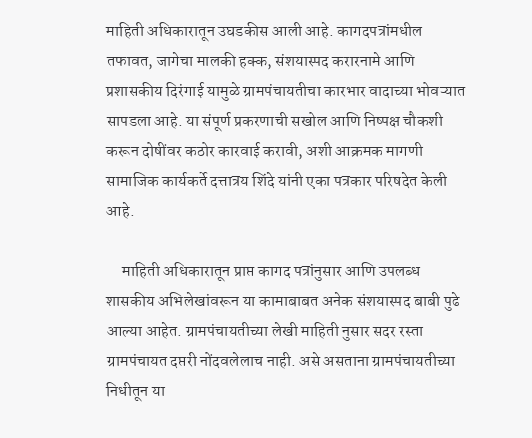माहिती अधिकारातून उघडकीस आली आहे. कागदपत्रांमधील तफावत, जागेचा मालकी हक्क, संशयास्पद करारनामे आणि प्रशासकीय दिरंगाई यामुळे ग्रामपंचायतीचा कारभार वादाच्या भोवऱ्यात सापडला आहे. या संपूर्ण प्रकरणाची सखोल आणि निष्पक्ष चौकशी करून दोषींवर कठोर कारवाई करावी, अशी आक्रमक मागणी सामाजिक कार्यकर्ते दत्तात्रय शिंदे यांनी एका पत्रकार परिषदेत केली आहे.

     माहिती अधिकारातून प्राप्त कागद पत्रांनुसार आणि उपलब्ध शासकीय अभिलेखांवरून या कामाबाबत अनेक संशयास्पद बाबी पुढे आल्या आहेत. ग्रामपंचायतीच्या लेखी माहिती नुसार सदर रस्ता ग्रामपंचायत दप्तरी नोंदवलेलाच नाही. असे असताना ग्रामपंचायतीच्या निधीतून या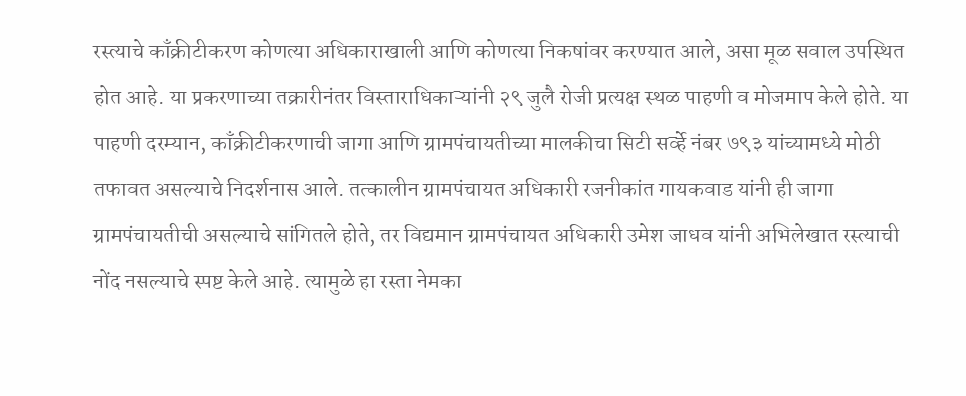रस्त्याचे काँक्रीटीकरण कोणत्या अधिकाराखाली आणि कोणत्या निकषांवर करण्यात आले, असा मूळ सवाल उपस्थित होत आहे. या प्रकरणाच्या तक्रारीनंतर विस्ताराधिकाऱ्यांनी २९ जुलै रोजी प्रत्यक्ष स्थळ पाहणी व मोजमाप केले होते. या पाहणी दरम्यान, काँक्रीटीकरणाची जागा आणि ग्रामपंचायतीच्या मालकीचा सिटी सर्व्हे नंबर ७९३ यांच्यामध्ये मोठी तफावत असल्याचे निदर्शनास आले. तत्कालीन ग्रामपंचायत अधिकारी रजनीकांत गायकवाड यांनी ही जागा ग्रामपंचायतीची असल्याचे सांगितले होते, तर विद्यमान ग्रामपंचायत अधिकारी उमेश जाधव यांनी अभिलेखात रस्त्याची नोंद नसल्याचे स्पष्ट केले आहे. त्यामुळे हा रस्ता नेमका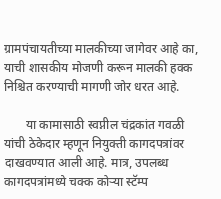ग्रामपंचायतीच्या मालकीच्या जागेवर आहे का, याची शासकीय मोजणी करून मालकी हक्क निश्चित करण्याची मागणी जोर धरत आहे.

       या कामासाठी स्वप्नील चंद्रकांत गवळी यांची ठेकेदार म्हणून नियुक्ती कागदपत्रांवर दाखवण्यात आली आहे. मात्र, उपलब्ध कागदपत्रांमध्ये चक्क कोऱ्या स्टॅम्प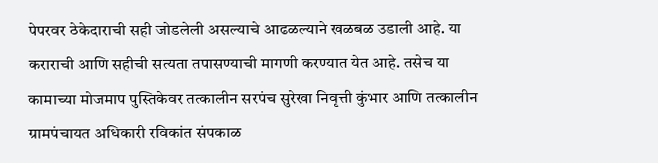पेपरवर ठेकेदाराची सही जोडलेली असल्याचे आढळल्याने खळबळ उडाली आहे. या कराराची आणि सहीची सत्यता तपासण्याची मागणी करण्यात येत आहे. तसेच या कामाच्या मोजमाप पुस्तिकेवर तत्कालीन सरपंच सुरेखा निवृत्ती कुंभार आणि तत्कालीन ग्रामपंचायत अधिकारी रविकांत संपकाळ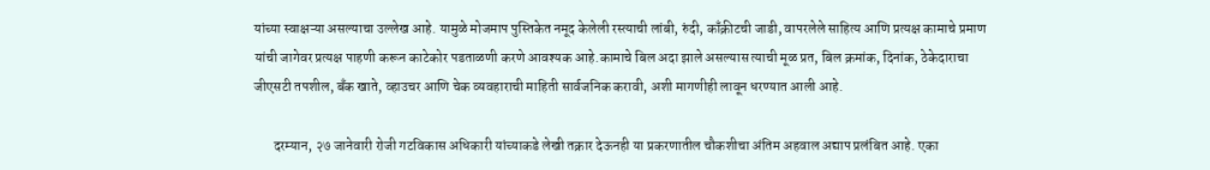यांच्या स्वाक्षऱ्या असल्याचा उल्लेख आहे. यामुळे मोजमाप पुस्तिकेत नमूद केलेली रस्त्याची लांबी, रुंदी, काँक्रीटची जाडी, वापरलेले साहित्य आणि प्रत्यक्ष कामाचे प्रमाण यांची जागेवर प्रत्यक्ष पाहणी करून काटेकोर पडताळणी करणे आवश्यक आहे.कामाचे बिल अदा झाले असल्यास त्याची मूळ प्रत, बिल क्रमांक, दिनांक, ठेकेदाराचा जीएसटी तपशील, बँक खाते, व्हाउचर आणि चेक व्यवहाराची माहिती सार्वजनिक करावी, अशी मागणीही लावून धरण्यात आली आहे.

       दरम्यान, २७ जानेवारी रोजी गटविकास अधिकारी यांच्याकडे लेखी तक्रार देऊनही या प्रकरणातील चौकशीचा अंतिम अहवाल अद्याप प्रलंबित आहे. एका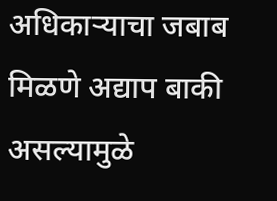अधिकाऱ्याचा जबाब मिळणे अद्याप बाकी असल्यामुळे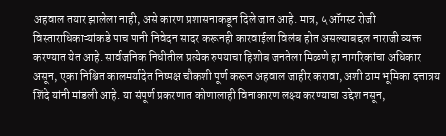अहवाल तयार झालेला नाही, असे कारण प्रशासनाकडून दिले जात आहे. मात्र, ५ ऑगस्ट रोजी विस्ताराधिकाऱ्यांकडे पाच पानी निवेदन सादर करूनही कारवाईला विलंब होत असल्याबद्दल नाराजी व्यक्त करण्यात येत आहे. सार्वजनिक निधीतील प्रत्येक रुपयाचा हिशोब जनतेला मिळणे हा नागरिकांचा अधिकार असून, एका निश्चित कालमर्यादेत निष्पक्ष चौकशी पूर्ण करून अहवाल जाहीर करावा, अशी ठाम भूमिका दत्तात्रय शिंदे यांनी मांडली आहे. या संपूर्ण प्रकरणात कोणालाही विनाकारण लक्ष्य करण्याचा उद्देश नसून,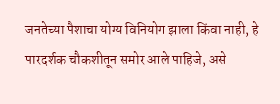जनतेच्या पैशाचा योग्य विनियोग झाला किंवा नाही, हे पारदर्शक चौकशीतून समोर आले पाहिजे, असे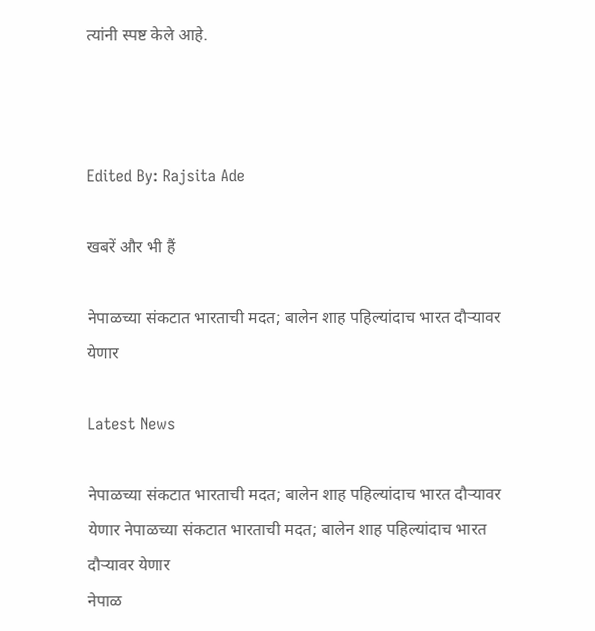त्यांनी स्पष्ट केले आहे.



Edited By: Rajsita Ade

खबरें और भी हैं

नेपाळच्या संकटात भारताची मदत; बालेन शाह पहिल्यांदाच भारत दौऱ्यावर येणार

Latest News

नेपाळच्या संकटात भारताची मदत; बालेन शाह पहिल्यांदाच भारत दौऱ्यावर येणार नेपाळच्या संकटात भारताची मदत; बालेन शाह पहिल्यांदाच भारत दौऱ्यावर येणार
नेपाळ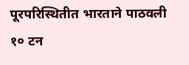पूरपरिस्थितीत भारताने पाठवली १० टन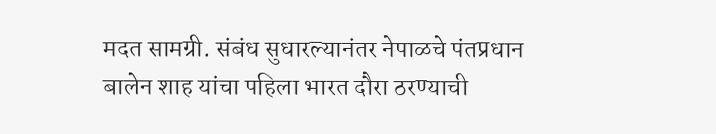मदत सामग्री. संबंध सुधारल्यानंतर नेपाळचे पंतप्रधान बालेन शाह यांचा पहिला भारत दौरा ठरण्याची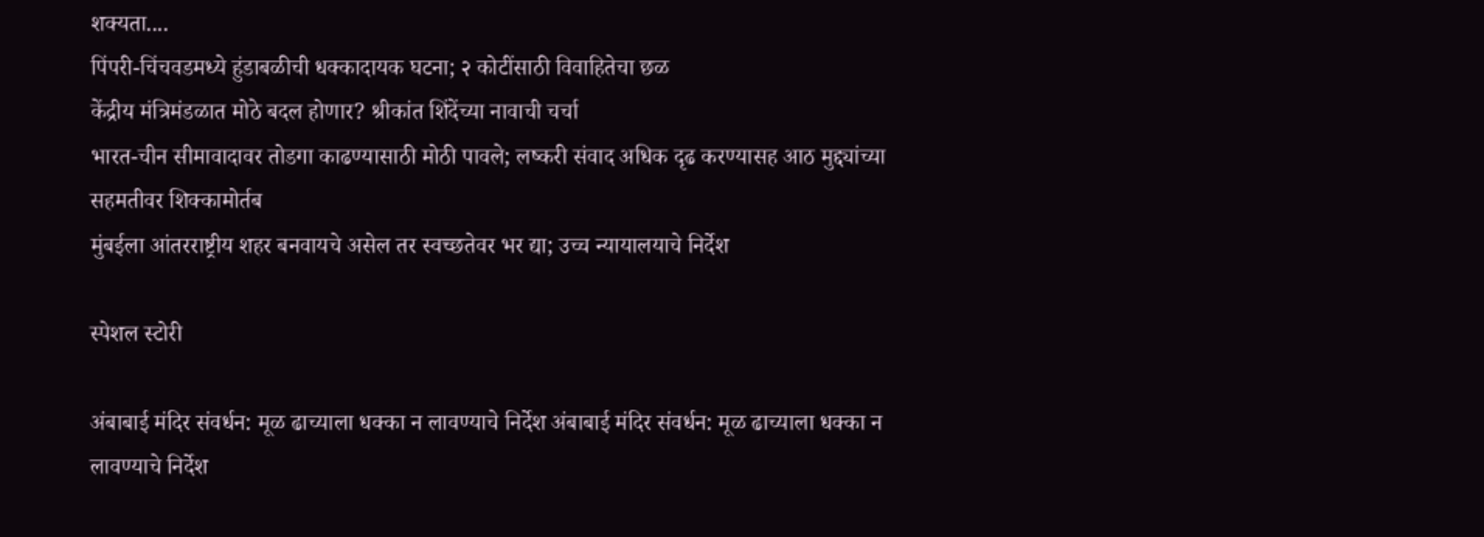शक्यता....
पिंपरी-चिंचवडमध्ये हुंडाबळीची धक्कादायक घटना; २ कोटींसाठी विवाहितेचा छळ
केंद्रीय मंत्रिमंडळात मोठे बदल होणार? श्रीकांत शिंदेंच्या नावाची चर्चा
भारत-चीन सीमावादावर तोडगा काढण्यासाठी मोठी पावले; लष्करी संवाद अधिक दृढ करण्यासह आठ मुद्द्यांच्या सहमतीवर शिक्कामोर्तब
मुंबईला आंतरराष्ट्रीय शहर बनवायचे असेल तर स्वच्छतेवर भर द्या; उच्च न्यायालयाचे निर्देश

स्पेशल स्टोरी

अंबाबाई मंदिर संवर्धन: मूळ ढाच्याला धक्का न लावण्याचे निर्देश अंबाबाई मंदिर संवर्धन: मूळ ढाच्याला धक्का न लावण्याचे निर्देश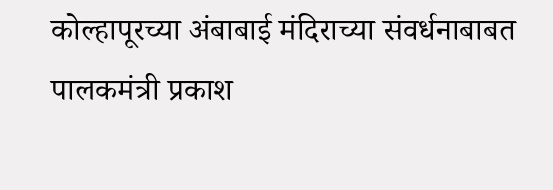कोल्हापूरच्या अंबाबाई मंदिराच्या संवर्धनाबाबत पालकमंत्री प्रकाश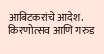आबिटकरांचे आदेश. किरणोत्सव आणि गरुड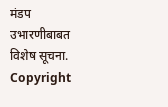मंडप उभारणीबाबत विशेष सूचना.
Copyright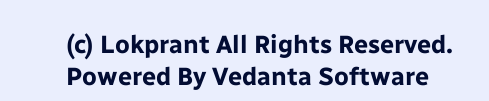(c) Lokprant All Rights Reserved.
Powered By Vedanta Software